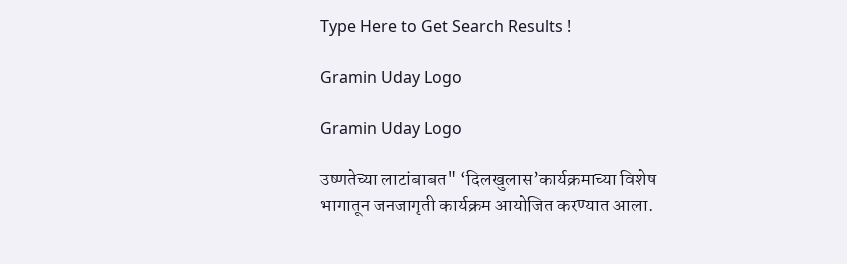Type Here to Get Search Results !

Gramin Uday Logo

Gramin Uday Logo

उष्णतेच्या लाटांबाबत" ‘दिलखुलास’कार्यक्रमाच्या विशेष भागातून जनजागृती कार्यक्रम आयोजित करण्यात आला.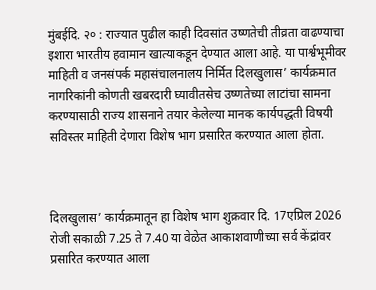मुंबईदि. २० : राज्यात पुढील काही दिवसांत उष्णतेची तीव्रता वाढण्याचा इशारा भारतीय हवामान खात्याकडून देण्यात आला आहे. या पार्श्वभूमीवर माहिती व जनसंपर्क महासंचालनालय निर्मित दिलखुलास’ कार्यक्रमात नागरिकांनी कोणती खबरदारी घ्यावीतसेच उष्णतेच्या लाटांचा सामना करण्यासाठी राज्य शासनाने तयार केलेल्या मानक कार्यपद्धती विषयी सविस्तर माहिती देणारा विशेष भाग प्रसारित करण्यात आला होता.



दिलखुलास’ कार्यक्रमातून हा विशेष भाग शुक्रवार दि. 17एप्रिल 2026 रोजी सकाळी 7.25 ते 7.40 या वेळेत आकाशवाणीच्या सर्व केंद्रांवर प्रसारित करण्यात आला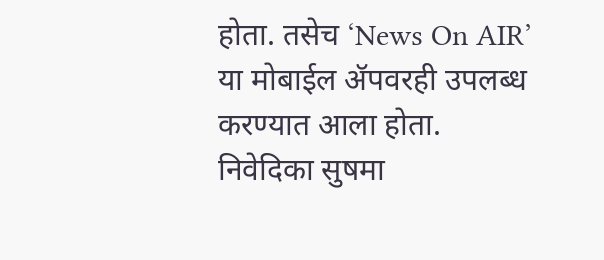होता. तसेच ‘News On AIR’ या मोबाईल ॲपवरही उपलब्ध  करण्यात आला होता. निवेदिका सुषमा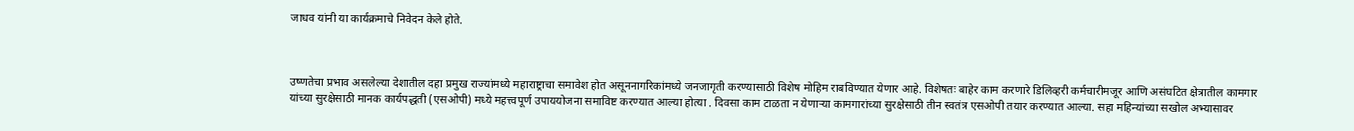जाधव यांनी या कार्यक्रमाचे निवेदन केले होते.



उष्णतेचा प्रभाव असलेल्या देशातील दहा प्रमुख राज्यांमध्ये महाराष्ट्राचा समावेश होत असूननागरिकांमध्ये जनजागृती करण्यासाठी विशेष मोहिम राबविण्यात येणार आहे. विशेषतः बाहेर काम करणारे डिलिव्हरी कर्मचारीमजूर आणि असंघटित क्षेत्रातील कामगार यांच्या सुरक्षेसाठी मानक कार्यपद्धती (एसओपी) मध्ये महत्त्वपूर्ण उपाययोजना समाविष्ट करण्यात आल्या होत्या . दिवसा काम टाळता न येणाऱ्या कामगारांच्या सुरक्षेसाठी तीन स्वतंत्र एसओपी तयार करण्यात आल्या. सहा महिन्यांच्या सखोल अभ्यासावर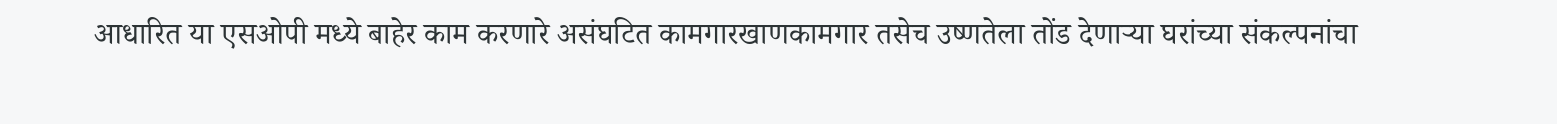आधारित या एसओपी मध्ये बाहेर काम करणारे असंघटित कामगारखाणकामगार तसेच उष्णतेला तोंड देणाऱ्या घरांच्या संकल्पनांचा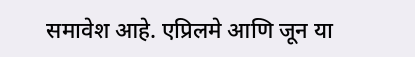समावेश आहे. एप्रिलमे आणि जून या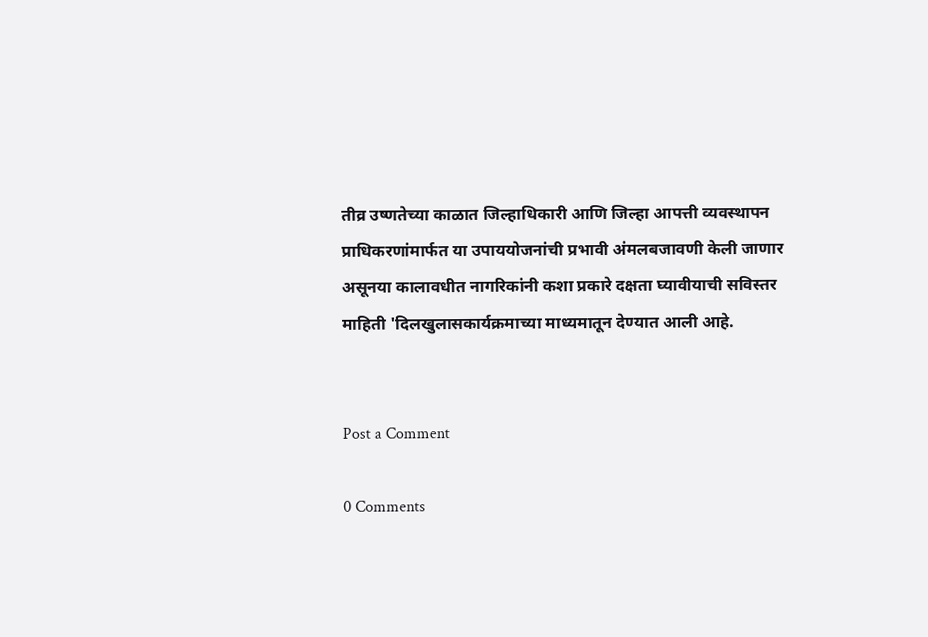तीव्र उष्णतेच्या काळात जिल्हाधिकारी आणि जिल्हा आपत्ती व्यवस्थापन प्राधिकरणांमार्फत या उपाययोजनांची प्रभावी अंमलबजावणी केली जाणार असूनया कालावधीत नागरिकांनी कशा प्रकारे दक्षता घ्यावीयाची सविस्तर माहिती 'दिलखुलासकार्यक्रमाच्या माध्यमातून देण्यात आली आहे.


Post a Comment

0 Comments